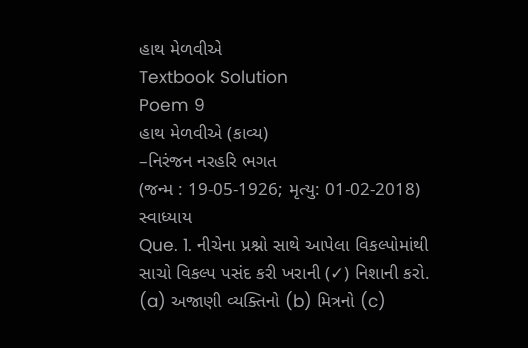હાથ મેળવીએ
Textbook Solution
Poem 9
હાથ મેળવીએ (કાવ્ય)
–નિરંજન નરહરિ ભગત
(જન્મ : 19-05-1926; મૃત્યુ: 01-02-2018)
સ્વાધ્યાય
Que. 1. નીચેના પ્રશ્નો સાથે આપેલા વિકલ્પોમાંથી સાચો વિકલ્પ પસંદ કરી ખરાની (✓) નિશાની કરો.
(a) અજાણી વ્યક્તિનો (b) મિત્રનો (c)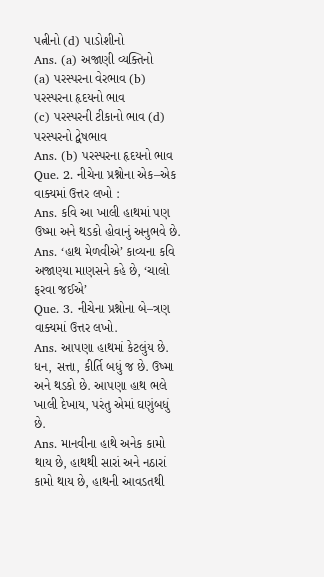પત્નીનો (d) પાડોશીનો
Ans. (a) અજાણી વ્યક્તિનો
(a) પરસ્પરના વેરભાવ (b) પરસ્પરના હૃદયનો ભાવ
(c) પરસ્પરની ટીકાનો ભાવ (d) પરસ્પરનો દ્વેષભાવ
Ans. (b) પરસ્પરના હૃદયનો ભાવ
Que. 2. નીચેના પ્રશ્નોના એક–એક વાક્યમાં ઉત્તર લખો :
Ans. કવિ આ ખાલી હાથમાં પણ ઉષ્મા અને થડકો હોવાનું અનુભવે છે.
Ans. ‘હાથ મેળવીએ’ કાવ્યના કવિ અજાણ્યા માણસને કહે છે, ‘ચાલો ફરવા જઈએ’
Que. 3. નીચેના પ્રશ્નોના બે–ત્રણ વાક્યમાં ઉત્તર લખો.
Ans. આપણા હાથમાં કેટલુંય છે. ધન, સત્તા, કીર્તિ બધું જ છે. ઉષ્મા અને થડકો છે. આપણા હાથ ભલે ખાલી દેખાય, પરંતુ એમાં ઘણુંબધું છે.
Ans. માનવીના હાથે અનેક કામો થાય છે, હાથથી સારાં અને નઠારાં કામો થાય છે, હાથની આવડતથી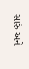સારું અને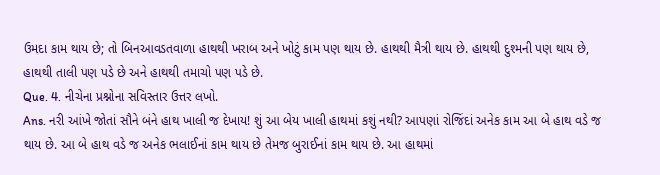ઉમદા કામ થાય છે; તો બિનઆવડતવાળા હાથથી ખરાબ અને ખોટું કામ પણ થાય છે. હાથથી મૈત્રી થાય છે. હાથથી દુશ્મની પણ થાય છે, હાથથી તાલી પણ પડે છે અને હાથથી તમાચો પણ પડે છે.
Que. 4. નીચેના પ્રશ્નોના સવિસ્તાર ઉત્તર લખો.
Ans. નરી આંખે જોતાં સૌને બંને હાથ ખાલી જ દેખાય! શું આ બેય ખાલી હાથમાં કશું નથી? આપણાં રોજિંદાં અનેક કામ આ બે હાથ વડે જ થાય છે. આ બે હાથ વડે જ અનેક ભલાઈનાં કામ થાય છે તેમજ બુરાઈનાં કામ થાય છે. આ હાથમાં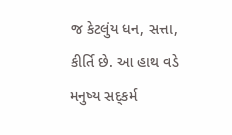જ કેટલુંય ધન, સત્તા, કીર્તિ છે. આ હાથ વડે મનુષ્ય સદ્કર્મ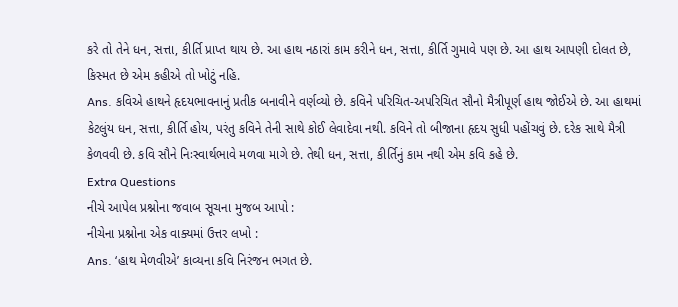કરે તો તેને ધન, સત્તા, કીર્તિ પ્રાપ્ત થાય છે. આ હાથ નઠારાં કામ કરીને ધન, સત્તા, કીર્તિ ગુમાવે પણ છે. આ હાથ આપણી દોલત છે, કિસ્મત છે એમ કહીએ તો ખોટું નહિ.
Ans. કવિએ હાથને હૃદયભાવનાનું પ્રતીક બનાવીને વર્ણવ્યો છે. કવિને પરિચિત-અપરિચિત સૌનો મૈત્રીપૂર્ણ હાથ જોઈએ છે. આ હાથમાં કેટલુંય ધન, સત્તા, કીર્તિ હોય, પરંતુ કવિને તેની સાથે કોઈ લેવાદેવા નથી. કવિને તો બીજાના હૃદય સુધી પહોંચવું છે. દરેક સાથે મૈત્રી કેળવવી છે. કવિ સૌને નિઃસ્વાર્થભાવે મળવા માગે છે. તેથી ધન, સત્તા, કીર્તિનું કામ નથી એમ કવિ કહે છે.
Extra Questions
નીચે આપેલ પ્રશ્નોના જવાબ સૂચના મુજબ આપો :
નીચેના પ્રશ્નોના એક વાક્યમાં ઉત્તર લખો :
Ans. ‘હાથ મેળવીએ’ કાવ્યના કવિ નિરંજન ભગત છે.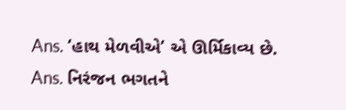Ans. ‘હાથ મેળવીએ’ એ ઊર્મિકાવ્ય છે.
Ans. નિરંજન ભગતને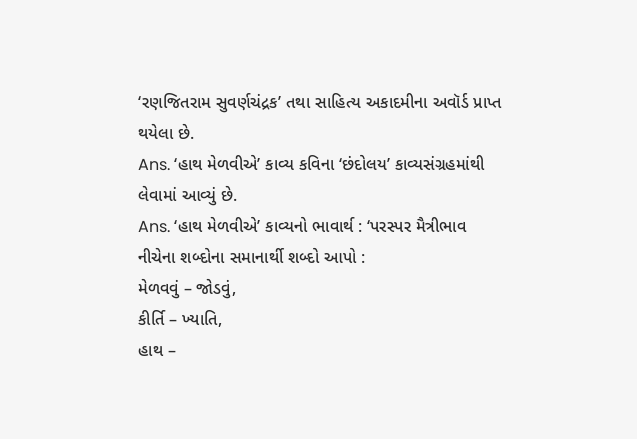‘રણજિતરામ સુવર્ણચંદ્રક’ તથા સાહિત્ય અકાદમીના અવૉર્ડ પ્રાપ્ત થયેલા છે.
Ans. ‘હાથ મેળવીએ’ કાવ્ય કવિના ‘છંદોલય’ કાવ્યસંગ્રહમાંથી લેવામાં આવ્યું છે.
Ans. ‘હાથ મેળવીએ’ કાવ્યનો ભાવાર્થ : ‘પરસ્પર મૈત્રીભાવ
નીચેના શબ્દોના સમાનાર્થી શબ્દો આપો :
મેળવવું – જોડવું,
કીર્તિ – ખ્યાતિ,
હાથ –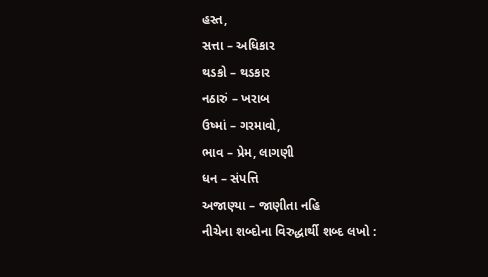હસ્ત,
સત્તા – અધિકાર
થડકો – થડકાર
નઠારું – ખરાબ
ઉષ્માં – ગરમાવો,
ભાવ – પ્રેમ, લાગણી
ધન – સંપત્તિ
અજાણ્યા – જાણીતા નહિ
નીચેના શબ્દોના વિરુદ્ધાર્થી શબ્દ લખો :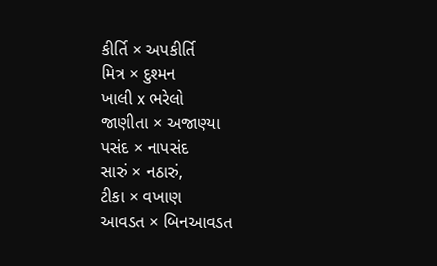કીર્તિ × અપકીર્તિ
મિત્ર × દુશ્મન
ખાલી x ભરેલો
જાણીતા × અજાણ્યા
પસંદ × નાપસંદ
સારું × નઠારું,
ટીકા × વખાણ
આવડત × બિનઆવડત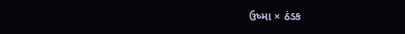ઉષ્મા × ઠંડક